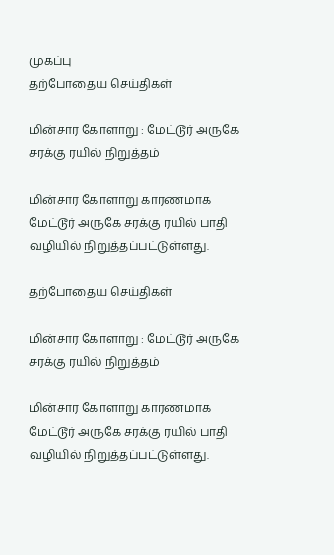முகப்பு
தற்போதைய செய்திகள்

மின்சார கோளாறு : மேட்டூர் அருகே சரக்கு ரயில் நிறுத்தம்

மின்சார கோளாறு காரணமாக மேட்டூர் அருகே சரக்கு ரயில் பாதி வழியில் நிறுத்தப்பட்டுள்ளது.

தற்போதைய செய்திகள்

மின்சார கோளாறு : மேட்டூர் அருகே சரக்கு ரயில் நிறுத்தம்

மின்சார கோளாறு காரணமாக மேட்டூர் அருகே சரக்கு ரயில் பாதி வழியில் நிறுத்தப்பட்டுள்ளது.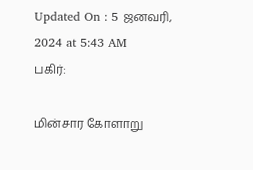Updated On : 5 ஜனவரி, 2024 at 5:43 AM
பகிர்:

மின்சார கோளாறு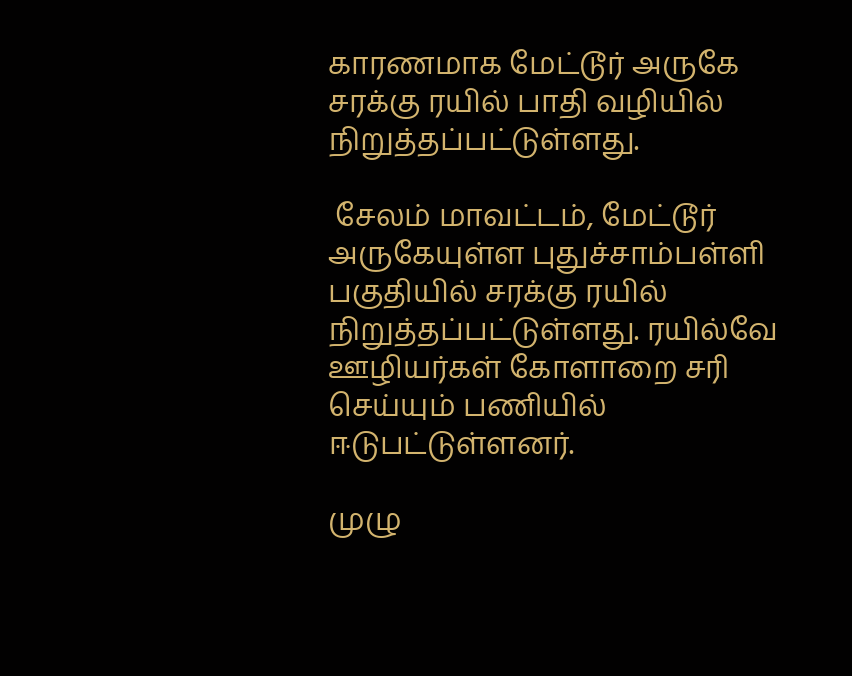காரணமாக மேட்டூர் அருகே சரக்கு ரயில் பாதி வழியில் நிறுத்தப்பட்டுள்ளது.

 சேலம் மாவட்டம், மேட்டூர் அருகேயுள்ள புதுச்சாம்பள்ளி பகுதியில் சரக்கு ரயில் நிறுத்தப்பட்டுள்ளது. ரயில்வே ஊழியர்கள் கோளாறை சரி செய்யும் பணியில் ஈடுபட்டுள்ளனர்.

முழு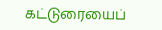கட்டுரையைப்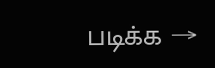படிக்க →